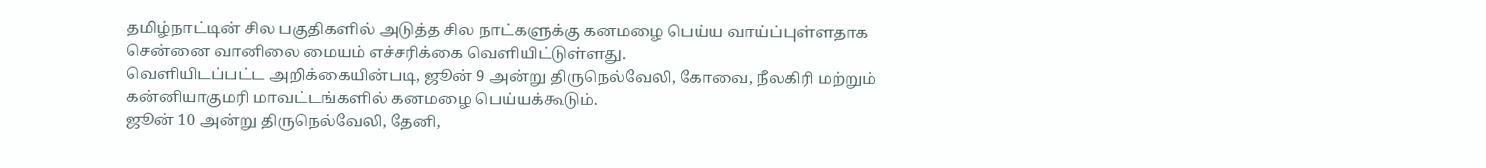தமிழ்நாட்டின் சில பகுதிகளில் அடுத்த சில நாட்களுக்கு கனமழை பெய்ய வாய்ப்புள்ளதாக சென்னை வானிலை மையம் எச்சரிக்கை வெளியிட்டுள்ளது.
வெளியிடப்பட்ட அறிக்கையின்படி, ஜூன் 9 அன்று திருநெல்வேலி, கோவை, நீலகிரி மற்றும் கன்னியாகுமரி மாவட்டங்களில் கனமழை பெய்யக்கூடும்.
ஜூன் 10 அன்று திருநெல்வேலி, தேனி,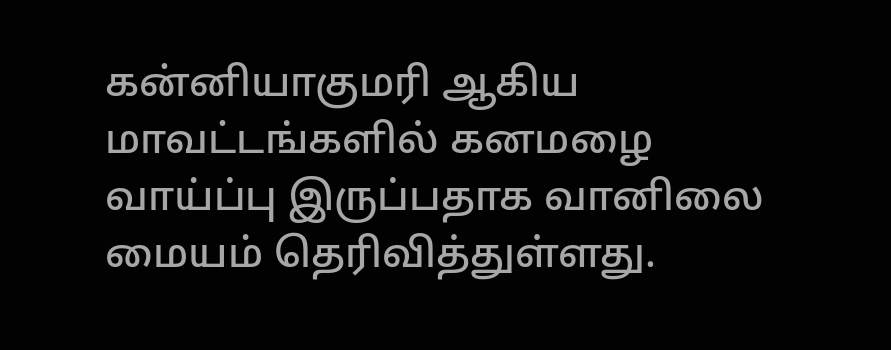கன்னியாகுமரி ஆகிய மாவட்டங்களில் கனமழை வாய்ப்பு இருப்பதாக வானிலை மையம் தெரிவித்துள்ளது.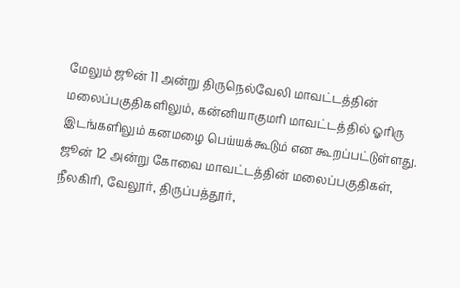மேலும் ஜூன் 11 அன்று திருநெல்வேலி மாவட்டத்தின் மலைப்பகுதிகளிலும், கன்னியாகுமரி மாவட்டத்தில் ஓரிரு இடங்களிலும் கனமழை பெய்யக்கூடும் என கூறப்பட்டுள்ளது.
ஜூன் 12 அன்று கோவை மாவட்டத்தின் மலைப்பகுதிகள், நீலகிரி, வேலூர், திருப்பத்தூர்,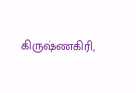கிருஷ்ணகிரி,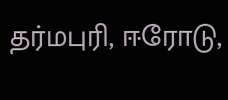தர்மபுரி, ஈரோடு,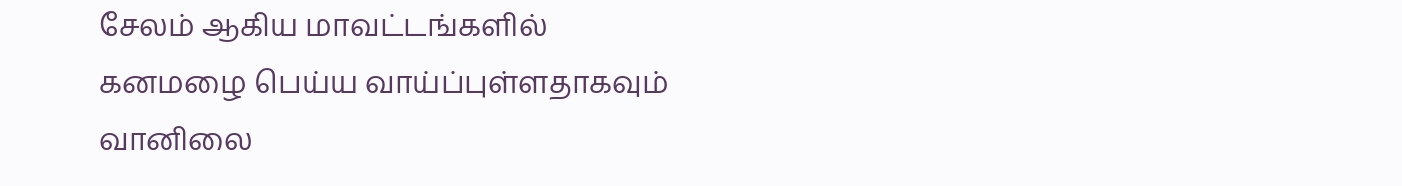சேலம் ஆகிய மாவட்டங்களில் கனமழை பெய்ய வாய்ப்புள்ளதாகவும் வானிலை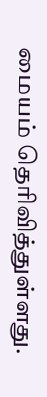மையம் தெரிவித்துள்ளது.